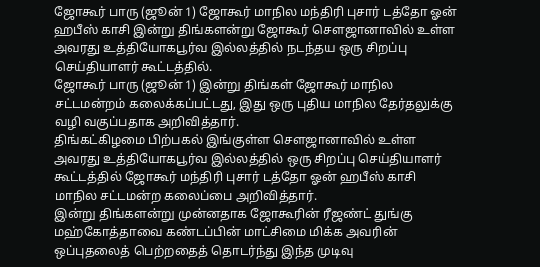ஜோகூர் பாரு (ஜூன் 1) ஜோகூர் மாநில மந்திரி புசார் டத்தோ ஓன் ஹபீஸ் காசி இன்று திங்களன்று ஜோகூர் சௌஜானாவில் உள்ள அவரது உத்தியோகபூர்வ இல்லத்தில் நடந்தய ஒரு சிறப்பு செய்தியாளர் கூட்டத்தில்.
ஜோகூர் பாரு (ஜூன் 1) இன்று திங்கள் ஜோகூர் மாநில சட்டமன்றம் கலைக்கப்பட்டது, இது ஒரு புதிய மாநில தேர்தலுக்கு வழி வகுப்பதாக அறிவித்தார்.
திங்கட்கிழமை பிற்பகல் இங்குள்ள சௌஜானாவில் உள்ள அவரது உத்தியோகபூர்வ இல்லத்தில் ஒரு சிறப்பு செய்தியாளர் கூட்டத்தில் ஜோகூர் மந்திரி புசார் டத்தோ ஓன் ஹபீஸ் காசி மாநில சட்டமன்ற கலைப்பை அறிவித்தார்.
இன்று திங்களன்று முன்னதாக ஜோகூரின் ரீஜண்ட் துங்கு மஹ்கோத்தாவை கண்டப்பின் மாட்சிமை மிக்க அவரின் ஒப்புதலைத் பெற்றதைத் தொடர்ந்து இந்த முடிவு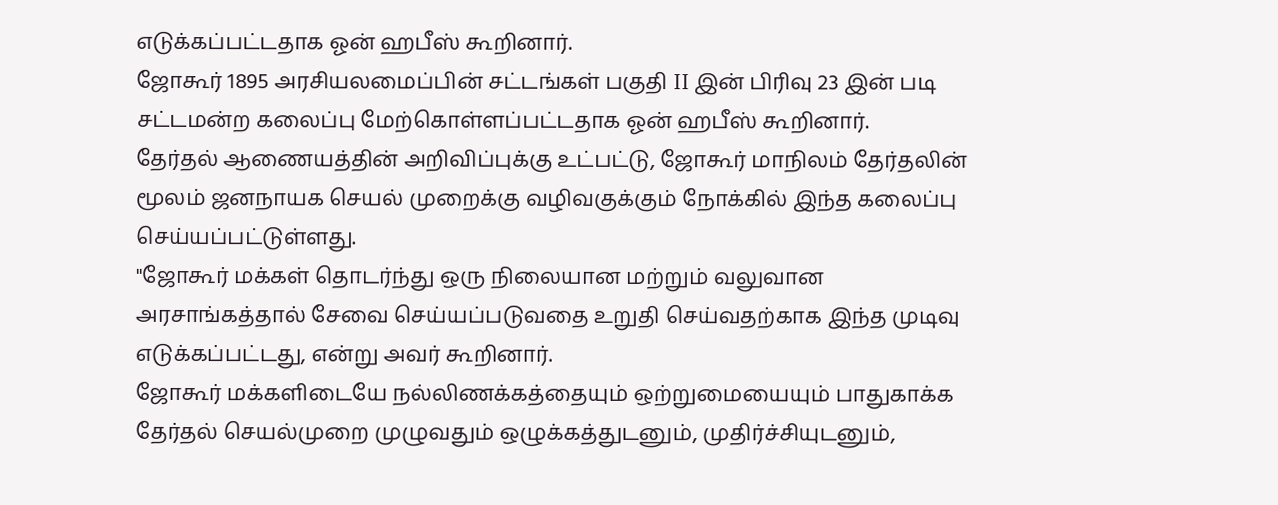எடுக்கப்பட்டதாக ஓன் ஹபீஸ் கூறினார்.
ஜோகூர் 1895 அரசியலமைப்பின் சட்டங்கள் பகுதி II இன் பிரிவு 23 இன் படி சட்டமன்ற கலைப்பு மேற்கொள்ளப்பட்டதாக ஓன் ஹபீஸ் கூறினார்.
தேர்தல் ஆணையத்தின் அறிவிப்புக்கு உட்பட்டு, ஜோகூர் மாநிலம் தேர்தலின் மூலம் ஜனநாயக செயல் முறைக்கு வழிவகுக்கும் நோக்கில் இந்த கலைப்பு செய்யப்பட்டுள்ளது.
"ஜோகூர் மக்கள் தொடர்ந்து ஒரு நிலையான மற்றும் வலுவான அரசாங்கத்தால் சேவை செய்யப்படுவதை உறுதி செய்வதற்காக இந்த முடிவு எடுக்கப்பட்டது, என்று அவர் கூறினார்.
ஜோகூர் மக்களிடையே நல்லிணக்கத்தையும் ஒற்றுமையையும் பாதுகாக்க தேர்தல் செயல்முறை முழுவதும் ஒழுக்கத்துடனும், முதிர்ச்சியுடனும்,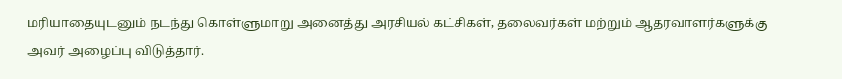மரியாதையுடனும் நடந்து கொள்ளுமாறு அனைத்து அரசியல் கட்சிகள், தலைவர்கள் மற்றும் ஆதரவாளர்களுக்கு அவர் அழைப்பு விடுத்தார்.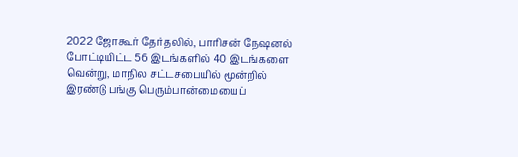2022 ஜோகூர் தேர்தலில், பாரிசன் நேஷனல் போட்டியிட்ட 56 இடங்களில் 40 இடங்களை வென்று, மாநில சட்டசபையில் மூன்றில் இரண்டு பங்கு பெரும்பான்மையைப்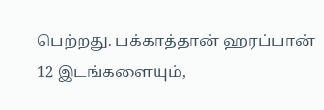பெற்றது. பக்காத்தான் ஹரப்பான் 12 இடங்களையும்,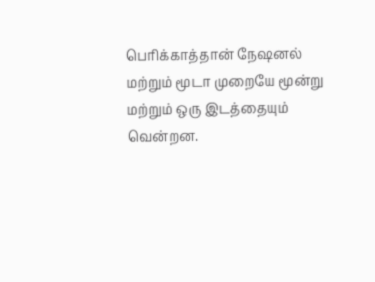பெரிக்காத்தான் நேஷனல் மற்றும் மூடா முறையே மூன்று மற்றும் ஒரு இடத்தையும் வென்றன.